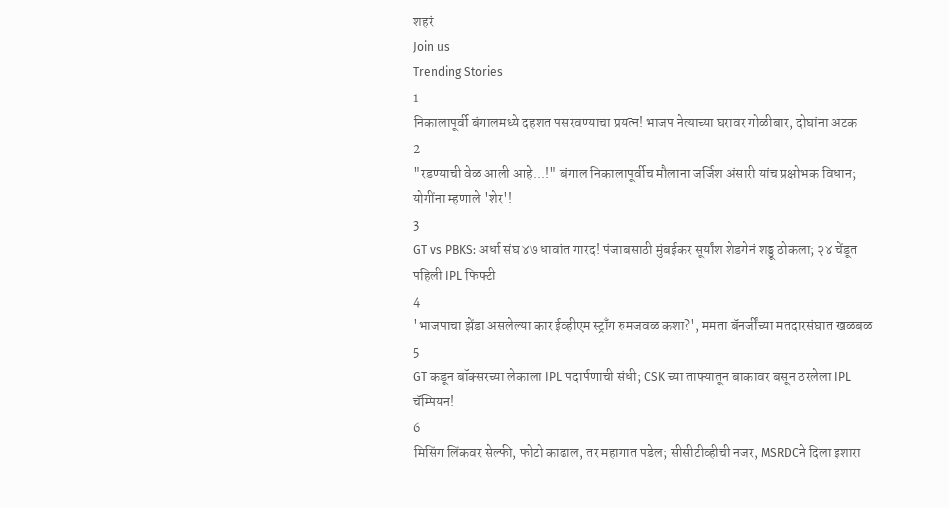शहरं
Join us
Trending Stories
1
निकालापूर्वी बंगालमध्ये दहशत पसरवण्याचा प्रयत्न! भाजप नेत्याच्या घरावर गोळीबार, दोघांना अटक
2
"रडण्याची वेळ आली आहे...!" बंगाल निकालापूर्वीच मौलाना जर्जिश अंसारी यांच प्रक्षोभक विधान; योगींना म्हणाले 'शेर'!
3
GT vs PBKS: अर्धा संघ ४७ धावांत गारद! पंजाबसाठी मुंबईकर सूर्यांश शेडगेनं शड्डू ठोकला; २४ चेंडूत पहिली IPL फिफ्टी
4
'भाजपाचा झेंडा असलेल्या कार ईव्हीएम स्ट्राँग रुमजवळ कशा?', ममता बॅनर्जींच्या मतदारसंघात खळबळ
5
GT कडून बॉक्सरच्या लेकाला IPL पदार्पणाची संधी; CSK च्या ताफ्यातून बाकावर बसून ठरलेला IPL चॅम्पियन!
6
मिसिंग लिंकवर सेल्फी, फोटो काढाल, तर महागात पडेल; सीसीटीव्हीची नजर, MSRDCने दिला इशारा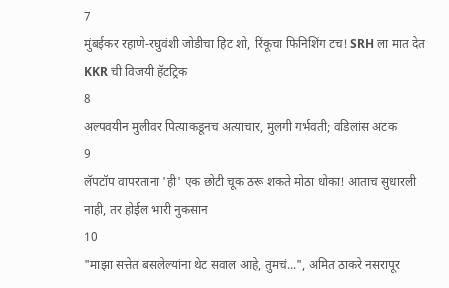7
मुंबईकर रहाणे-रघुवंशी जोडीचा हिट शो, रिंकूचा फिनिशिंग टच! SRH ला मात देत KKR ची विजयी हॅटट्रिक
8
अल्पवयीन मुलीवर पित्याकडूनच अत्याचार, मुलगी गर्भवती; वडिलांस अटक
9
लॅपटॉप वापरताना 'ही' एक छोटी चूक ठरू शकते मोठा धोका! आताच सुधारली नाही, तर होईल भारी नुकसान
10
"माझा सत्तेत बसलेल्यांना थेट सवाल आहे, तुमचं...", अमित ठाकरे नसरापूर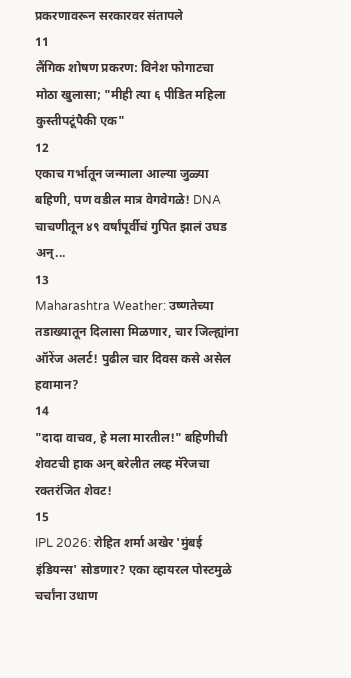प्रकरणावरून सरकारवर संतापले
11
लैंगिक शोषण प्रकरण: विनेश फोगाटचा मोठा खुलासा; "मीही त्या ६ पीडित महिला कुस्तीपटूंपैकी एक"
12
एकाच गर्भातून जन्माला आल्या जुळ्या बहिणी, पण वडील मात्र वेगवेगळे! DNA चाचणीतून ४९ वर्षांपूर्वीचं गुपित झालं उघड अन्...
13
Maharashtra Weather: उष्णतेच्या तडाख्यातून दिलासा मिळणार, चार जिल्ह्यांना ऑरेंज अलर्ट! पुढील चार दिवस कसे असेल हवामान?
14
"दादा वाचव, हे मला मारतील!" बहिणीची शेवटची हाक अन् बरेलीत लव्ह मॅरेजचा रक्तरंजित शेवट!
15
IPL 2026: रोहित शर्मा अखेर 'मुंबई इंडियन्स' सोडणार? एका व्हायरल पोस्टमुळे चर्चांना उधाण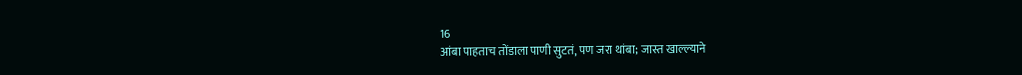16
आंबा पाहताच तोंडाला पाणी सुटतं, पण जरा थांबा; जास्त खाल्ल्याने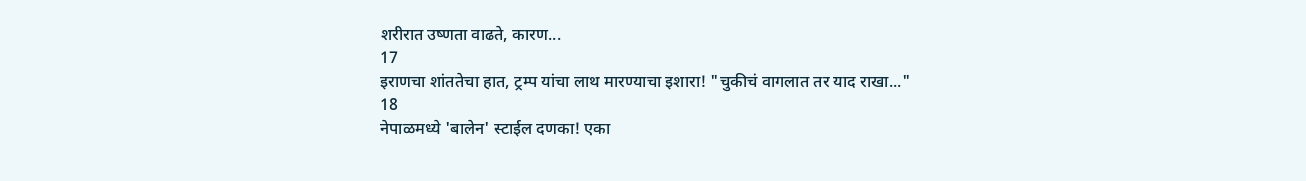शरीरात उष्णता वाढते, कारण...
17
इराणचा शांततेचा हात, ट्रम्प यांचा लाथ मारण्याचा इशारा! "चुकीचं वागलात तर याद राखा..."
18
नेपाळमध्ये 'बालेन' स्टाईल दणका! एका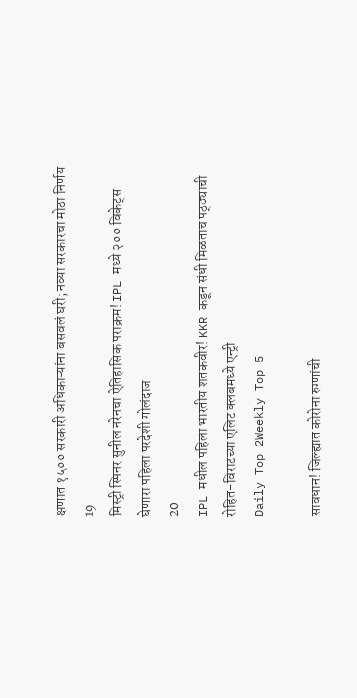क्षणात १५०० सरकारी अधिकाऱ्यांना बसवलं घरी; नव्या सरकारचा मोठा निर्णय
19
मिस्ट्री स्पिनर सुनील नरेनचा ऐतिहासिक पराक्रम! IPL मध्ये २०० विकेट्स घेणारा पहिला परदेशी गोलंदाज
20
IPL मधील पहिला भारतीय शतकवीर! KKR कडून संधी मिळताच पठ्ठ्याची रोहित-विराटच्या एलिट क्लबमध्ये एन्ट्री
Daily Top 2Weekly Top 5

सावधान! जिल्ह्यात कोरोना रुग्णांची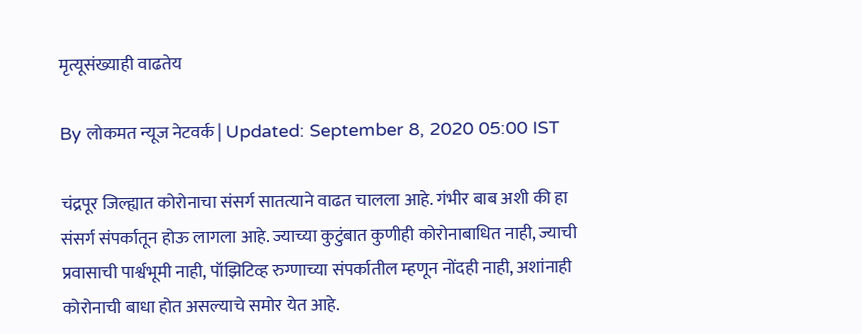मृत्यूसंख्याही वाढतेय

By लोकमत न्यूज नेटवर्क | Updated: September 8, 2020 05:00 IST

चंद्रपूर जिल्ह्यात कोरोनाचा संसर्ग सातत्याने वाढत चालला आहे. गंभीर बाब अशी की हा संसर्ग संपर्कातून होऊ लागला आहे. ज्याच्या कुटुंबात कुणीही कोरोनाबाधित नाही, ज्याची प्रवासाची पार्श्वभूमी नाही, पॉझिटिव्ह रुग्णाच्या संपर्कातील म्हणून नोंदही नाही, अशांनाही कोरोनाची बाधा होत असल्याचे समोर येत आहे.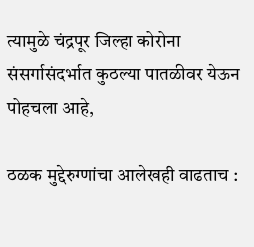त्यामुळे चंद्रपूर जिल्हा कोरोना संसर्गासंदर्भात कुठल्या पातळीवर येऊन पोहचला आहे,

ठळक मुद्देरुग्णांचा आलेखही वाढताच :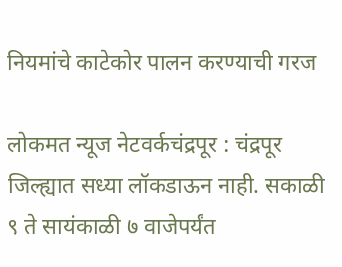नियमांचे काटेकोर पालन करण्याची गरज

लोकमत न्यूज नेटवर्कचंद्रपूर : चंद्रपूर जिल्ह्यात सध्या लॉकडाऊन नाही. सकाळी ९ ते सायंकाळी ७ वाजेपर्यंत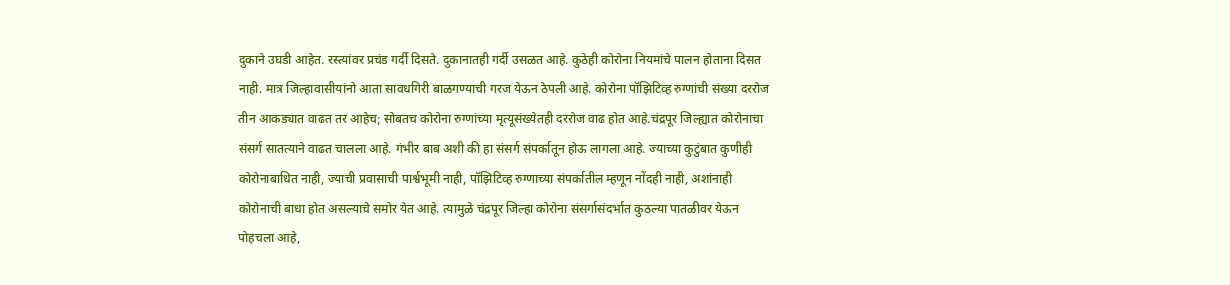दुकाने उघडी आहेत. रस्त्यांवर प्रचंड गर्दी दिसते. दुकानातही गर्दी उसळत आहे. कुठेही कोरोना नियमांचे पालन होताना दिसत नाही. मात्र जिल्हावासीयांनो आता सावधगिरी बाळगण्याची गरज येऊन ठेपली आहे. कोरोना पॉझिटिव्ह रुग्णांची संख्या दररोज तीन आकड्यात वाढत तर आहेच; सोबतच कोरोना रुग्णांच्या मृत्यूसंख्येतही दररोज वाढ होत आहे.चंद्रपूर जिल्ह्यात कोरोनाचा संसर्ग सातत्याने वाढत चालला आहे. गंभीर बाब अशी की हा संसर्ग संपर्कातून होऊ लागला आहे. ज्याच्या कुटुंबात कुणीही कोरोनाबाधित नाही, ज्याची प्रवासाची पार्श्वभूमी नाही, पॉझिटिव्ह रुग्णाच्या संपर्कातील म्हणून नोंदही नाही, अशांनाही कोरोनाची बाधा होत असल्याचे समोर येत आहे. त्यामुळे चंद्रपूर जिल्हा कोरोना संसर्गासंदर्भात कुठल्या पातळीवर येऊन पोहचला आहे,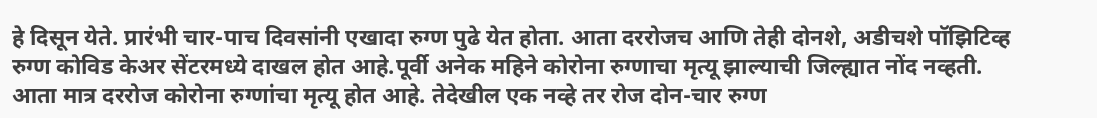हे दिसून येते. प्रारंभी चार-पाच दिवसांनी एखादा रुग्ण पुढे येत होता. आता दररोजच आणि तेही दोनशे, अडीचशे पॉझिटिव्ह रुग्ण कोविड केअर सेंटरमध्ये दाखल होत आहे.पूर्वी अनेक महिने कोरोना रुग्णाचा मृत्यू झाल्याची जिल्ह्यात नोंद नव्हती. आता मात्र दररोज कोरोना रुग्णांचा मृत्यू होत आहे. तेदेखील एक नव्हे तर रोज दोन-चार रुग्ण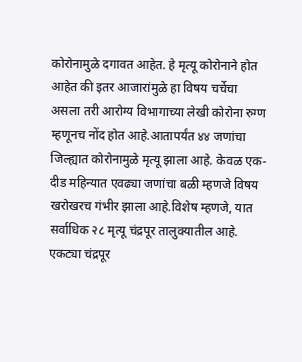कोरोनामुळे दगावत आहेत. हे मृत्यू कोरोनाने होत आहेत की इतर आजारांमुळे हा विषय चर्चेचा असला तरी आरोग्य विभागाच्या लेखी कोरोना रुग्ण म्हणूनच नोंद होत आहे.आतापर्यंत ४४ जणांचा जिल्ह्यात कोरोनामुळे मृत्यू झाला आहे. केवळ एक-दीड महिन्यात एवढ्या जणांचा बळी म्हणजे विषय खरोखरच गंभीर झाला आहे.विशेष म्हणजे, यात सर्वाधिक २८ मृत्यू चंद्रपूर तालुक्यातील आहे. एकट्या चंद्रपूर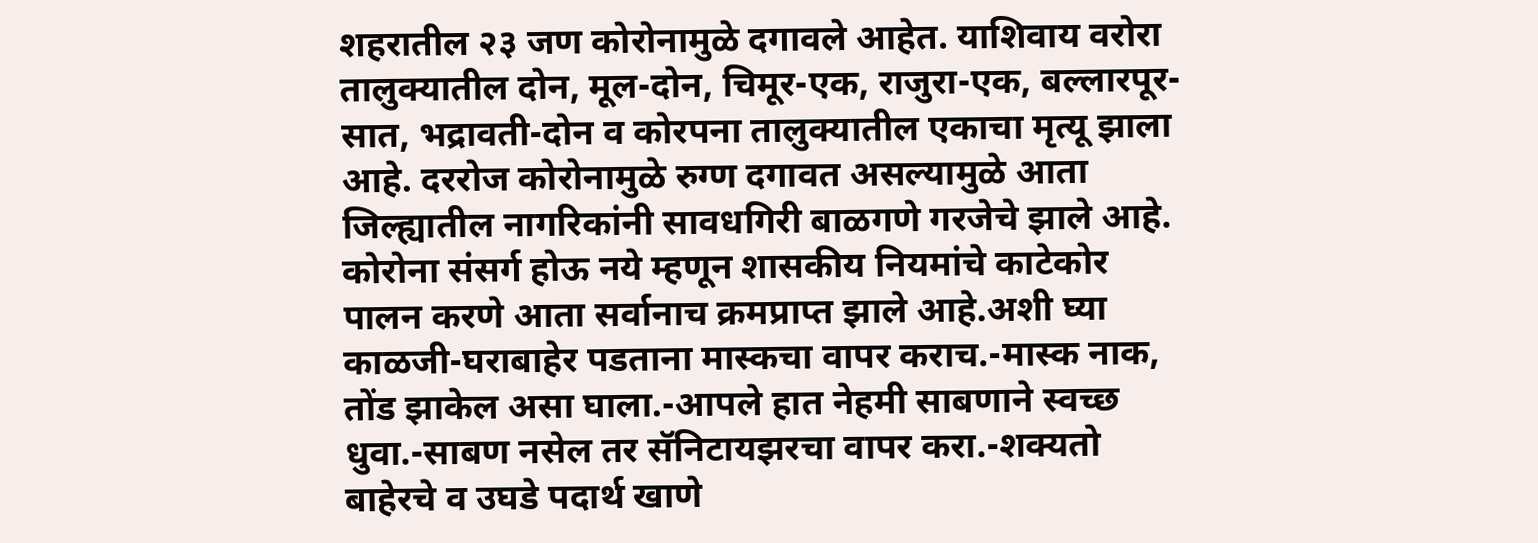शहरातील २३ जण कोरोनामुळे दगावले आहेत. याशिवाय वरोरा तालुक्यातील दोन, मूल-दोन, चिमूर-एक, राजुरा-एक, बल्लारपूर-सात, भद्रावती-दोन व कोरपना तालुक्यातील एकाचा मृत्यू झाला आहे. दररोज कोरोनामुळे रुग्ण दगावत असल्यामुळे आता जिल्ह्यातील नागरिकांनी सावधगिरी बाळगणे गरजेचे झाले आहे. कोरोना संसर्ग होऊ नये म्हणून शासकीय नियमांचे काटेकोर पालन करणे आता सर्वानाच क्रमप्राप्त झाले आहे.अशी घ्या काळजी-घराबाहेर पडताना मास्कचा वापर कराच.-मास्क नाक, तोंड झाकेल असा घाला.-आपले हात नेहमी साबणाने स्वच्छ धुवा.-साबण नसेल तर सॅनिटायझरचा वापर करा.-शक्यतो बाहेरचे व उघडे पदार्थ खाणे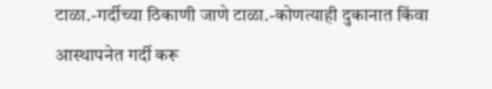टाळा.-गर्दीच्या ठिकाणी जाणे टाळा.-कोणत्याही दुकानात किंवा आस्थापनेत गर्दी करू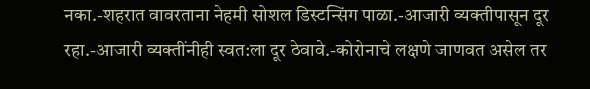नका.-शहरात वावरताना नेहमी सोशल डिस्टन्सिंग पाळा.-आजारी व्यक्तीपासून दूर रहा.-आजारी व्यक्तींनीही स्वत:ला दूर ठेवावे.-कोरोनाचे लक्षणे जाणवत असेल तर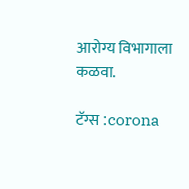आरोग्य विभागाला कळवा.

टॅग्स :corona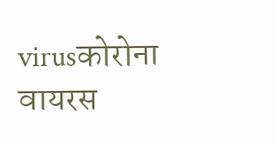virusकोरोना वायरस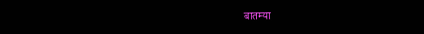बातम्या